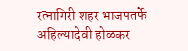रत्नागिरी शहर भाजपतर्फे अहिल्यादेवी होळकर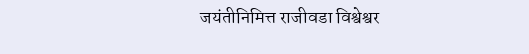जयंतीनिमित्त राजीवडा विश्वेश्वर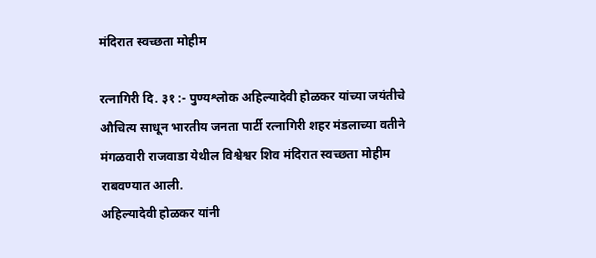मंदिरात स्वच्छता मोहीम

रत्नागिरी दि. ३१ :- पुण्यश्लोक अहिल्यादेवी होळकर यांच्या जयंतीचे औचित्य साधून भारतीय जनता पार्टी रत्नागिरी शहर मंडलाच्या वतीने मंगळवारी राजवाडा येथील विश्वेश्वर शिव मंदिरात स्वच्छता मोहीम राबवण्यात आली.
अहिल्यादेवी होळकर यांनी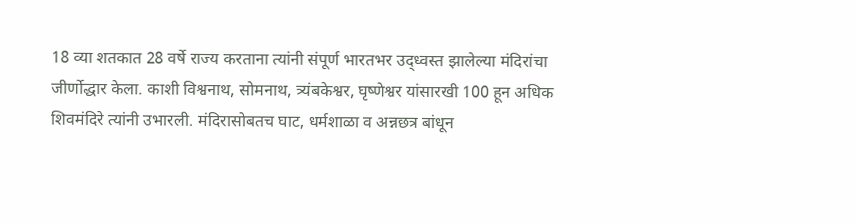18 व्या शतकात 28 वर्षे राज्य करताना त्यांनी संपूर्ण भारतभर उद्ध्वस्त झालेल्या मंदिरांचा जीर्णोद्धार केला. काशी विश्वनाथ, सोमनाथ, त्र्यंबकेश्वर, घृष्णेश्वर यांसारखी 100 हून अधिक शिवमंदिरे त्यांनी उभारली. मंदिरासोबतच घाट, धर्मशाळा व अन्नछत्र बांधून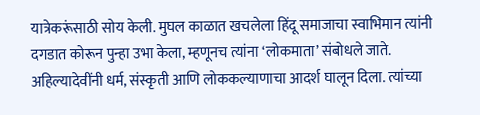यात्रेकरूंसाठी सोय केली. मुघल काळात खचलेला हिंदू समाजाचा स्वाभिमान त्यांनी दगडात कोरून पुन्हा उभा केला, म्हणूनच त्यांना ‘लोकमाता’ संबोधले जाते.
अहिल्यादेवींनी धर्म, संस्कृती आणि लोककल्याणाचा आदर्श घालून दिला. त्यांच्या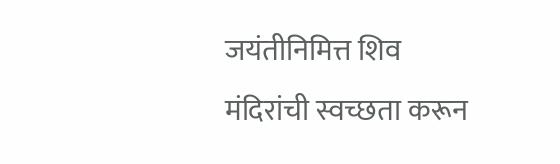जयंतीनिमित्त शिव मंदिरांची स्वच्छता करून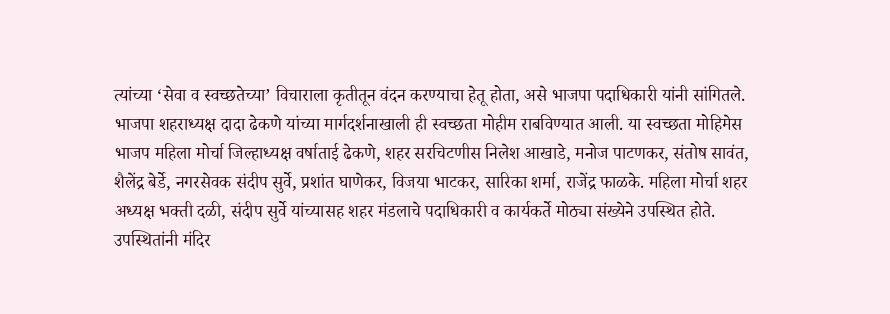त्यांच्या ‘सेवा व स्वच्छतेच्या’ विचाराला कृतीतून वंदन करण्याचा हेतू होता, असे भाजपा पदाधिकारी यांनी सांगितले.
भाजपा शहराध्यक्ष दादा ढेकणे यांच्या मार्गदर्शनाखाली ही स्वच्छता मोहीम राबविण्यात आली. या स्वच्छता मोहिमेस भाजप महिला मोर्चा जिल्हाध्यक्ष वर्षाताई ढेकणे, शहर सरचिटणीस निलेश आखाडे, मनोज पाटणकर, संतोष सावंत, शैलेंद्र बेर्डे, नगरसेवक संदीप सुर्वे, प्रशांत घाणेकर, विजया भाटकर, सारिका शर्मा, राजेंद्र फाळके. महिला मोर्चा शहर अध्यक्ष भक्ती दळी, संदीप सुर्वे यांच्यासह शहर मंडलाचे पदाधिकारी व कार्यकर्ते मोठ्या संख्येने उपस्थित होते. उपस्थितांनी मंदिर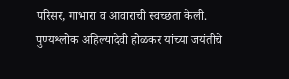परिसर, गाभारा व आवाराची स्वच्छता केली. पुण्यश्लोक अहिल्यादेवी होळकर यांच्या जयंतीचे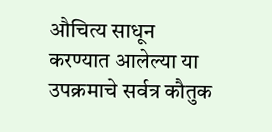औचित्य साधून करण्यात आलेल्या या उपक्रमाचे सर्वत्र कौतुक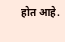होत आहे.